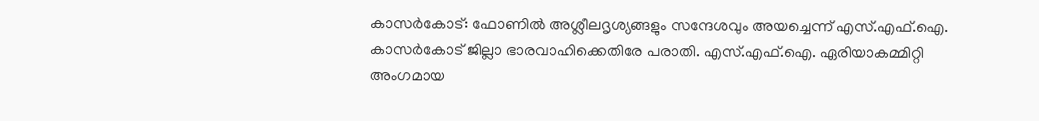കാസർകോട്: ഫോണിൽ അശ്ലീലദൃശ്യങ്ങളും സന്ദേശവും അയച്ചെന്ന് എസ്.എഫ്.ഐ. കാസർകോട് ജില്ലാ ഭാരവാഹിക്കെതിരേ പരാതി. എസ്.എഫ്.ഐ. ഏരിയാകമ്മിറ്റി അംഗമായ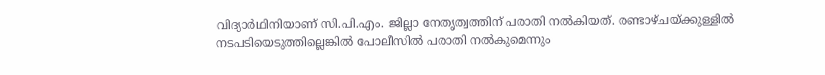വിദ്യാർഥിനിയാണ് സി.പി.എം. ജില്ലാ നേതൃത്വത്തിന് പരാതി നൽകിയത്. രണ്ടാഴ്ചയ്ക്കുള്ളിൽ നടപടിയെടുത്തില്ലെങ്കിൽ പോലീസിൽ പരാതി നൽകുമെന്നും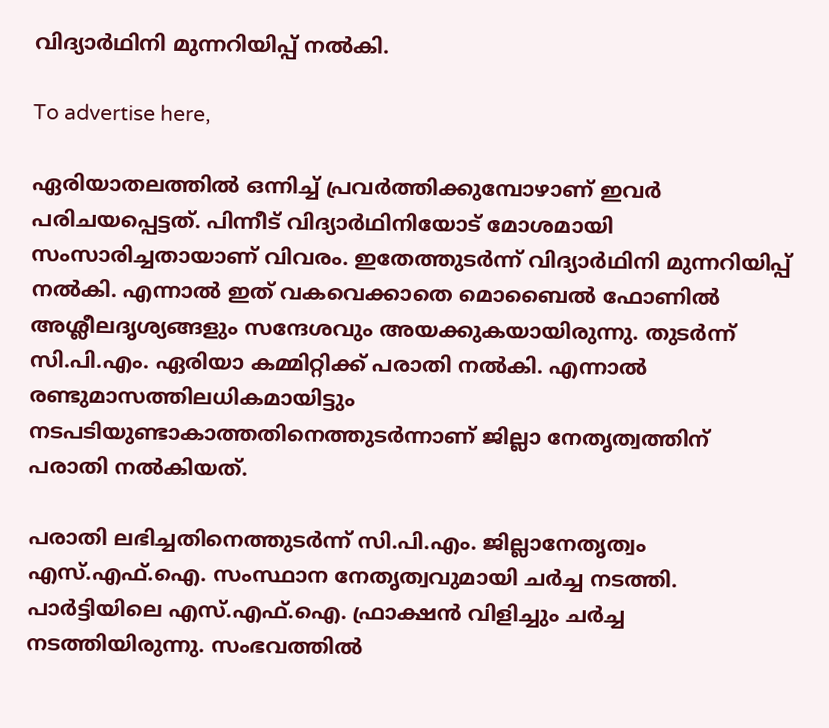വിദ്യാർഥിനി മുന്നറിയിപ്പ് നൽകി.

To advertise here,

ഏരിയാതലത്തിൽ ഒന്നിച്ച് പ്രവർത്തിക്കുമ്പോഴാണ് ഇവർ പരിചയപ്പെട്ടത്. പിന്നീട് വിദ്യാർഥിനിയോട് മോശമായി സംസാരിച്ചതായാണ് വിവരം. ഇതേത്തുടർന്ന് വിദ്യാർഥിനി മുന്നറിയിപ്പ് നൽകി. എന്നാൽ ഇത് വകവെക്കാതെ മൊബൈൽ ഫോണിൽ അശ്ലീലദൃശ്യങ്ങളും സന്ദേശവും അയക്കുകയായിരുന്നു. തുടർന്ന് സി.പി.എം. ഏരിയാ കമ്മിറ്റിക്ക് പരാതി നൽകി. എന്നാൽ രണ്ടുമാസത്തിലധികമായിട്ടും നടപടിയുണ്ടാകാത്തതിനെത്തുടർന്നാണ് ജില്ലാ നേതൃത്വത്തിന് പരാതി നൽകിയത്.

പരാതി ലഭിച്ചതിനെത്തുടർന്ന് സി.പി.എം. ജില്ലാനേതൃത്വം എസ്.എഫ്.ഐ. സംസ്ഥാന നേതൃത്വവുമായി ചർച്ച നടത്തി. പാർട്ടിയിലെ എസ്.എഫ്.ഐ. ഫ്രാക്ഷൻ വിളിച്ചും ചർച്ച നടത്തിയിരുന്നു. സംഭവത്തിൽ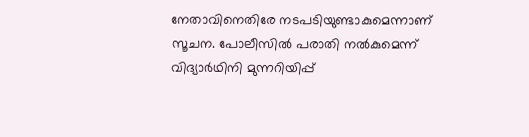നേതാവിനെതിരേ നടപടിയുണ്ടാകുമെന്നാണ് സൂചന. പോലീസിൽ പരാതി നൽകുമെന്ന് വിദ്യാർഥിനി മുന്നറിയിപ്പ്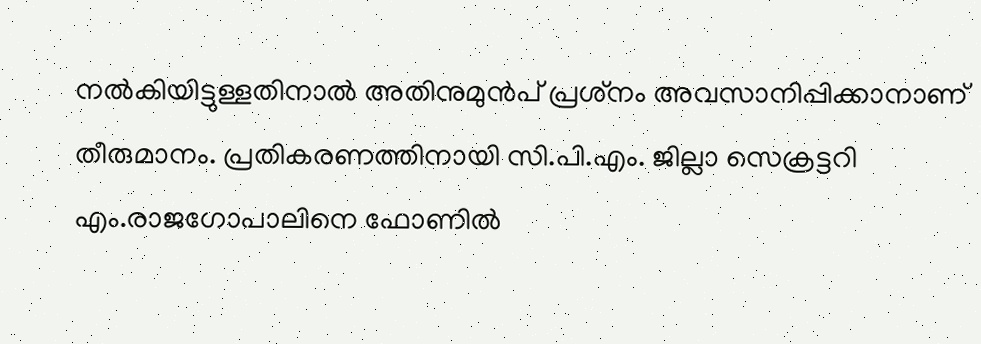നൽകിയിട്ടുള്ളതിനാൽ അതിനുമുൻപ് പ്രശ്‌നം അവസാനിപ്പിക്കാനാണ് തീരുമാനം. പ്രതികരണത്തിനായി സി.പി.എം. ജില്ലാ സെക്രട്ടറി എം.രാജഗോപാലിനെ ഫോണിൽ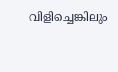വിളിച്ചെങ്കിലും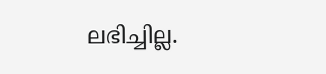ലഭിച്ചില്ല.